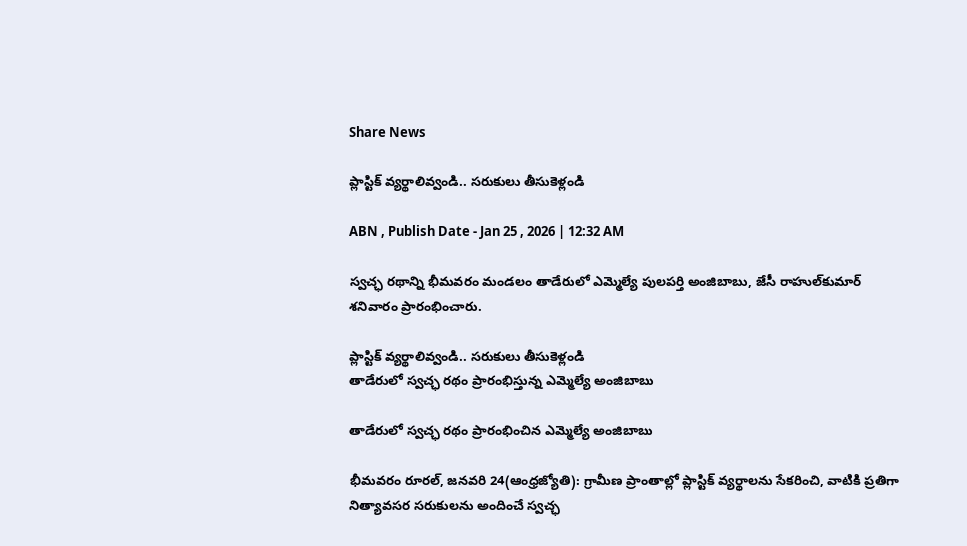Share News

ప్లాస్టిక్‌ వ్యర్థాలివ్వండి.. సరుకులు తీసుకెళ్లండి

ABN , Publish Date - Jan 25 , 2026 | 12:32 AM

స్వచ్ఛ రథాన్ని భీమవరం మండలం తాడేరులో ఎమ్మెల్యే పులపర్తి అంజిబాబు, జేసీ రాహుల్‌కుమార్‌ శనివారం ప్రారంభించారు.

ప్లాస్టిక్‌ వ్యర్థాలివ్వండి.. సరుకులు తీసుకెళ్లండి
తాడేరులో స్వచ్ఛ రథం ప్రారంభిస్తున్న ఎమ్మెల్యే అంజిబాబు

తాడేరులో స్వచ్ఛ రథం ప్రారంభించిన ఎమ్మెల్యే అంజిబాబు

భీమవరం రూరల్‌, జనవరి 24(ఆంధ్రజ్యోతి): గ్రామీణ ప్రాంతాల్లో ప్లాస్టిక్‌ వ్యర్థాలను సేకరించి, వాటికి ప్రతిగా నిత్యావసర సరుకులను అందించే స్వచ్ఛ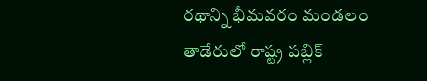రథాన్ని భీమవరం మండలం తాడేరులో రాష్ట్ర పబ్లిక్‌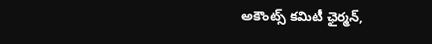అకౌంట్స్‌ కమిటీ ఛైర్మన్‌,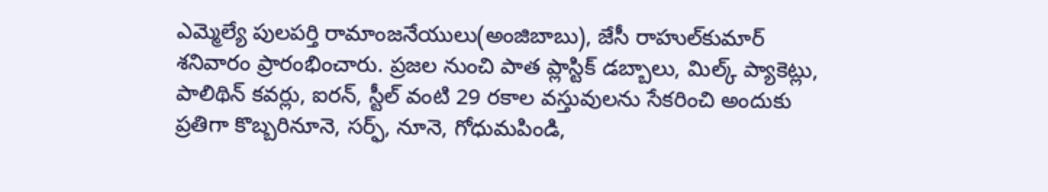ఎమ్మెల్యే పులపర్తి రామాంజనేయులు(అంజిబాబు), జేసీ రాహుల్‌కుమార్‌ శనివారం ప్రారంభించారు. ప్రజల నుంచి పాత ప్లాస్టిక్‌ డబ్బాలు, మిల్క్‌ ప్యాకెట్లు, పాలిథిన్‌ కవర్లు, ఐరన్‌, స్టీల్‌ వంటి 29 రకాల వస్తువులను సేకరించి అందుకు ప్రతిగా కొబ్బరినూనె, సర్ఫ్‌, నూనె, గోధుమపిండి,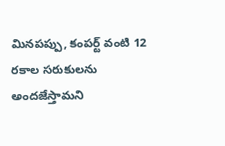మినపప్పు, కంపర్ట్‌ వంటి 12 రకాల సరుకులను అందజేస్తామని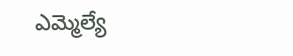ఎమ్మెల్యే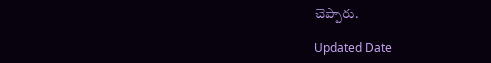చెప్పారు.

Updated Date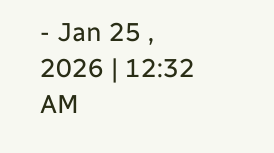- Jan 25 , 2026 | 12:32 AM